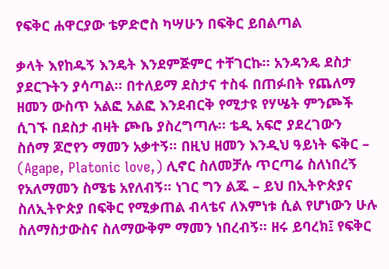የፍቅር ሐዋርያው ቴዎድሮስ ካሣሁን በፍቅር ይበልጣል

ቃላት እየከዱኝ እንዴት እንደምጅምር ተቸገርኩ፡፡ አንዳንዴ ደስታ ያደርጉትን ያሳጣል፡፡ በተለይማ ደስታና ተስፋ በጠፉበት የጨለማ ዘመን ውስጥ አልፎ አልፎ እንደብርቅ የሚታዩ የሃሤት ምንጮች ሲገኙ በደስታ ብዛት ጮቤ ያስረግጣሉ፡፡ ቴዲ አፍሮ ያደረገውን ስሰማ ጆሮየን ማመን አቃተኝ፡፡ በዚህ ዘመን እንዲህ ዓይነት ፍቅር – (Agape, Platonic love,) ሊኖር ስለመቻሉ ጥርጣሬ ስለነበረኝ የአለማመን ስሜቴ አየለብኝ፡፡ ነገር ግን ልጁ – ይህ በኢትዮጵያና ስለኢትዮጵያ በፍቅር የሚቃጠል ብላቴና ለእምነቱ ሲል የሆነውን ሁሉ ስለማስታውስና ስለማውቅም ማመን ነበረብኝ፡፡ ዘሩ ይባረክ፤ የፍቅር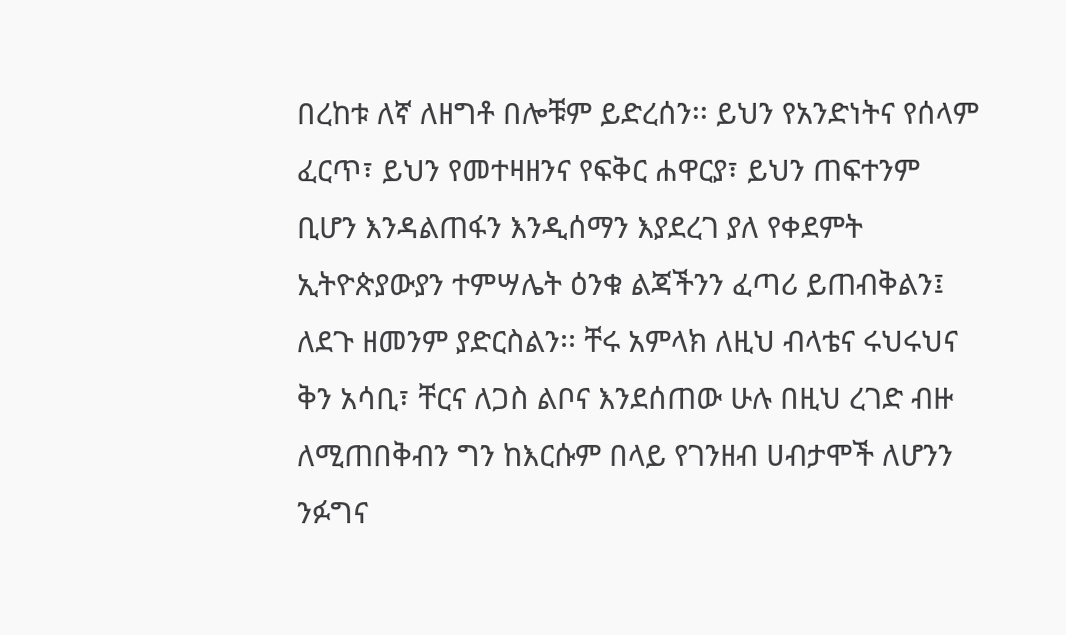በረከቱ ለኛ ለዘግቶ በሎቹም ይድረሰን፡፡ ይህን የአንድነትና የሰላም ፈርጥ፣ ይህን የመተዛዘንና የፍቅር ሐዋርያ፣ ይህን ጠፍተንም ቢሆን እንዳልጠፋን እንዲሰማን እያደረገ ያለ የቀደምት ኢትዮጵያውያን ተምሣሌት ዕንቁ ልጃችንን ፈጣሪ ይጠብቅልን፤ ለደጉ ዘመንም ያድርስልን፡፡ ቸሩ አምላክ ለዚህ ብላቴና ሩህሩህና ቅን አሳቢ፣ ቸርና ለጋስ ልቦና እንደሰጠው ሁሉ በዚህ ረገድ ብዙ ለሚጠበቅብን ግን ከእርሱም በላይ የገንዘብ ሀብታሞች ለሆንን ንፉግና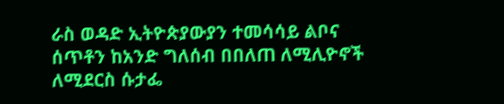ራስ ወዳድ ኢትዮጵያውያን ተመሳሳይ ልቦና ሰጥቶን ከአንድ ግለሰብ በበለጠ ለሚሊዮኖች ለሚደርስ ሱታፌ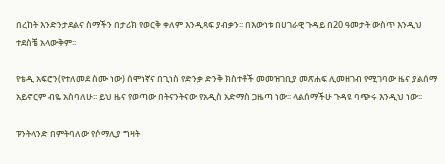በረከት እንድንታደልና ስማችን በታሪክ የወርቅ ቀለም እንዲጻፍ ያብቃን፡፡ በእውነቱ በሀገራዊ ጉዳይ በ20 ዓመታት ውስጥ እንዲህ ተደስቼ አላውቅም፡፡

የቴዲ አፍሮን(የተለመደ ስሙ ነው) ሰሞነኛና በጊነስ የድንቃ ድንቅ ክስተቶች መመዝገቢያ መጽሐፍ ሊመዘገብ የሚገባው ዜና ያልሰማ አይኖርም ብዬ አስባለሁ፡፡ ይህ ዜና የወጣው በትናንትናው የአዲስ አድማስ ጋዜጣ ነው፡፡ ላልሰማችሁ ጉዳዩ ባጭሩ እንዲህ ነው፡፡

ፑንትላንድ በምትባለው የሶማሊያ ግዛት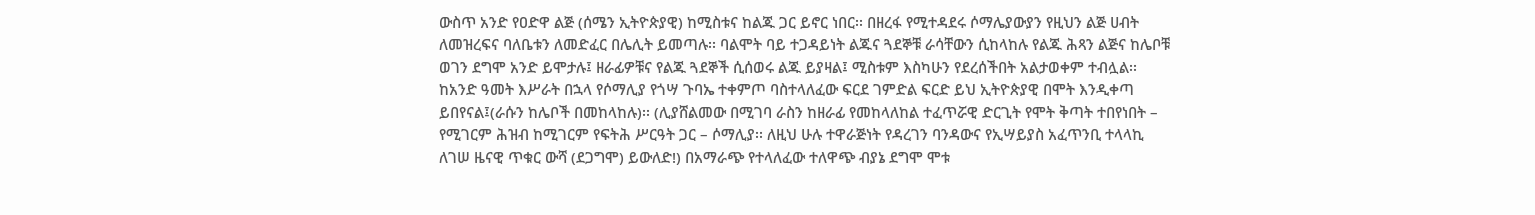ውስጥ አንድ የዐድዋ ልጅ (ሰሜን ኢትዮጵያዊ) ከሚስቱና ከልጁ ጋር ይኖር ነበር፡፡ በዘረፋ የሚተዳደሩ ሶማሌያውያን የዚህን ልጅ ሀብት ለመዝረፍና ባለቤቱን ለመድፈር በሌሊት ይመጣሉ፡፡ ባልሞት ባይ ተጋዳይነት ልጁና ጓደኞቹ ራሳቸውን ሲከላከሉ የልጁ ሕጻን ልጅና ከሌቦቹ ወገን ደግሞ አንድ ይሞታሉ፤ ዘራፊዎቹና የልጁ ጓደኞች ሲሰወሩ ልጁ ይያዛል፤ ሚስቱም እስካሁን የደረሰችበት አልታወቀም ተብሏል፡፡ ከአንድ ዓመት እሥራት በኋላ የሶማሊያ የጎሣ ጉባኤ ተቀምጦ ባስተላለፈው ፍርደ ገምድል ፍርድ ይህ ኢትዮጵያዊ በሞት እንዲቀጣ ይበየናል፤(ራሱን ከሌቦች በመከላከሉ)፡፡ (ሊያሸልመው በሚገባ ራስን ከዘራፊ የመከላለከል ተፈጥሯዊ ድርጊት የሞት ቅጣት ተበየነበት – የሚገርም ሕዝብ ከሚገርም የፍትሕ ሥርዓት ጋር – ሶማሊያ፡፡ ለዚህ ሁሉ ተዋራጅነት የዳረገን ባንዳውና የኢሣይያስ አፈጥንቢ ተላላኪ ለገሠ ዜናዊ ጥቁር ውሻ (ደጋግሞ) ይውለድ!) በአማራጭ የተላለፈው ተለዋጭ ብያኔ ደግሞ ሞቱ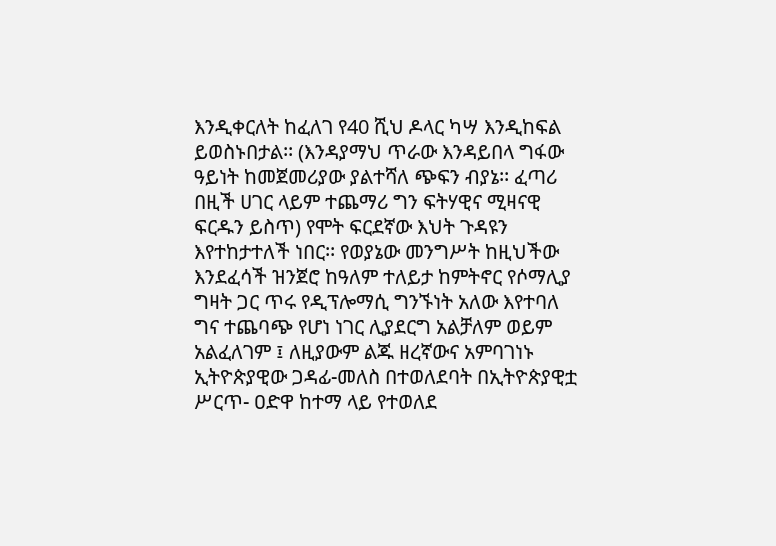እንዲቀርለት ከፈለገ የ40 ሺህ ዶላር ካሣ እንዲከፍል ይወስኑበታል፡፡ (እንዳያማህ ጥራው እንዳይበላ ግፋው ዓይነት ከመጀመሪያው ያልተሻለ ጭፍን ብያኔ፡፡ ፈጣሪ በዚች ሀገር ላይም ተጨማሪ ግን ፍትሃዊና ሚዛናዊ ፍርዱን ይስጥ) የሞት ፍርደኛው እህት ጉዳዩን እየተከታተለች ነበር፡፡ የወያኔው መንግሥት ከዚህችው እንደፈሳች ዝንጀሮ ከዓለም ተለይታ ከምትኖር የሶማሊያ ግዛት ጋር ጥሩ የዲፕሎማሲ ግንኙነት አለው እየተባለ ግና ተጨባጭ የሆነ ነገር ሊያደርግ አልቻለም ወይም አልፈለገም ፤ ለዚያውም ልጁ ዘረኛውና አምባገነኑ ኢትዮጵያዊው ጋዳፊ-መለስ በተወለደባት በኢትዮጵያዊቷ ሥርጥ- ዐድዋ ከተማ ላይ የተወለደ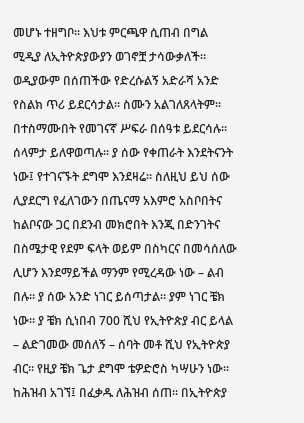መሆኑ ተዘግቦ፡፡ እህቱ ምርጫዋ ሲጠብ በግል ሚዲያ ለኢትዮጵያውያን ወገኖቿ ታሳውቃለች፡፡ ወዲያውም በሰጠችው የድረሱልኝ አድራሻ አንድ የስልክ ጥሪ ይደርሳታል፡፡ ስሙን አልገለጸላትም፡፡ በተስማሙበት የመገናኛ ሥፍራ በሰዓቱ ይደርሳሉ፡፡ ሰላምታ ይለዋወጣሉ፡፡ ያ ሰው የቀጠራት እንደትናንት ነው፤ የተገናኙት ደግሞ እንደዛሬ፡፡ ስለዚህ ይህ ሰው ሊያደርግ የፈለገውን በጤናማ አእምሮ አስቦበትና ከልቦናው ጋር በደንብ መክሮበት እንጂ በድንገትና በስሜታዊ የደም ፍላት ወይም በስካርና በመሳሰለው ሊሆን እንደማይችል ማንም የሚረዳው ነው – ልብ በሉ፡፡ ያ ሰው አንድ ነገር ይሰጣታል፡፡ ያም ነገር ቼክ ነው፡፡ ያ ቼክ ሲነበብ 700 ሺህ የኢትዮጵያ ብር ይላል – ልድገመው መሰለኝ – ሰባት መቶ ሺህ የኢትዮጵያ ብር፡፡ የዚያ ቼክ ጌታ ደግሞ ቴዎድሮስ ካሣሁን ነው፡፡ ከሕዝብ አገኘ፤ በፈቃዱ ለሕዝብ ሰጠ፡፡ በኢትዮጵያ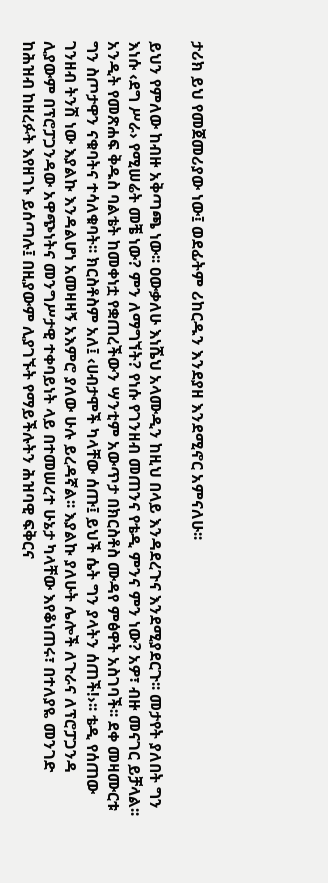ታሪክ ይህ የመጀመሪያው ነው፤ ወደፊትም ሪከርዱን እንደያዘ እንደሚኖር አምናለሁ፡፡

ይህን የምለው ከብዙ አቅጣጫ ነው፡፡ ዐውቃለሁ እነሼህ አላሙዲን ከዚህ በላይ እንዳደረጉና እንደሚያደርጉ፡፡ መታየት ያለበት ግን እነሱ ‹ደግ ሥራ› የሚሠሬት መቼ ነው? ምን ለማግኘት? የነሱ የገንዘብ መጠንና የቴዲ ምንና ምን ነው? አዎ፣ ብዙ መናገር ይቻላል፡፡ አንዲት የመጽሐፍ ቅዱስ ባልቴት ከመቀነቷ የቋጠረችውን ሣንቲም አውጥታ በክርስቶስ ሙዳየ ምፅዋት አስገባች፡፡ ደቀ መዛሙርቱ ግን ስጦታዋን ናቁባትና ተሳለቁባት፡፡ ክርስቶስም አለ፤ ‹ሀብታሞች ካላቸው ሰጡ፤ ይህች ሴት ግን ያላትን ሰጠች!›፡፡ ቴዲ የሰጠው ገንዘብ ትንሽ ነው እያልኩ እንዳልሆነ አመዛዛኝ አእምሮ ያለው ሁሉ ይረዳኛል፡፡ እያልኩ ያለሁት ሌሎች ለጉራና ለፕሮፓጋንዳ ሊያውም በፕሮፓጋንዳው አዋጭነትና መንግሥታዊ ተቀባይነት ላይ በተመሠረተ ሁኔታ ካላቸው እየቆነጠሩ፣ በተለያዬ መንገድ ከሕዝብ ከዘረፉት እየዘገኑ ይሰጣሉ፤ በዚያውም ሊያገኙት የማይችሉትን ሕዝባዊ ፍቅርና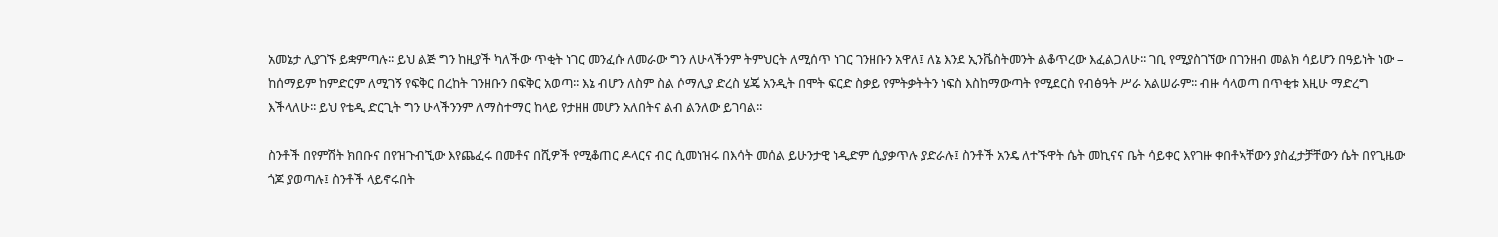አመኔታ ሊያገኙ ይቋምጣሉ፡፡ ይህ ልጅ ግን ከዚያች ካለችው ጥቂት ነገር መንፈሱ ለመራው ግን ለሁላችንም ትምህርት ለሚሰጥ ነገር ገንዘቡን አዋለ፤ ለኔ እንደ ኢንቬስትመንት ልቆጥረው እፈልጋለሁ፡፡ ገቢ የሚያስገኘው በገንዘብ መልክ ሳይሆን በዓይነት ነው – ከሰማይም ከምድርም ለሚገኝ የፍቅር በረከት ገንዘቡን በፍቅር አወጣ፡፡ እኔ ብሆን ለስም ስል ሶማሊያ ድረስ ሄጄ አንዲት በሞት ፍርድ ስቃይ የምትቃትትን ነፍስ እስከማውጣት የሚደርስ የብፅዓት ሥራ አልሠራም፡፡ ብዙ ሳላወጣ በጥቂቱ እዚሁ ማድረግ እችላለሁ፡፡ ይህ የቴዲ ድርጊት ግን ሁላችንንም ለማስተማር ከላይ የታዘዘ መሆን አለበትና ልብ ልንለው ይገባል፡፡

ስንቶች በየምሽት ክበቡና በየዝጉብኚው እየጨፈሩ በመቶና በሺዎች የሚቆጠር ዶላርና ብር ሲመነዝሩ በእሳት መሰል ይሁንታዊ ነዲድም ሲያቃጥሉ ያድራሉ፤ ስንቶች አንዴ ለተኙዋት ሴት መኪናና ቤት ሳይቀር እየገዙ ቀበቶኣቸውን ያስፈታቻቸውን ሴት በየጊዜው ጎጆ ያወጣሉ፤ ስንቶች ላይኖሩበት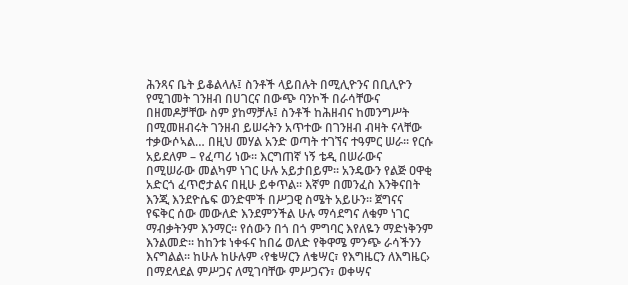ሕንጻና ቤት ይቆልላሉ፤ ስንቶች ላይበሉት በሚሊዮንና በቢሊዮን የሚገመት ገንዘብ በሀገርና በውጭ ባንኮች በራሳቸውና በዘመዶቻቸው ስም ያከማቻሉ፤ ስንቶች ከሕዘብና ከመንግሥት በሚመዘብሩት ገንዘብ ይሠሩትን አጥተው በገንዘብ ብዛት ናላቸው ተቃውሶኣል… በዚህ መሃል አንድ ወጣት ተገኘና ተዓምር ሠራ፡፡ የርሱ አይደለም – የፈጣሪ ነው፡፡ እርግጠኛ ነኝ ቴዲ በሠራውና በሚሠራው መልካም ነገር ሁሉ አይታበይም፡፡ አንዴውን የልጅ ዐዋቂ አድርጎ ፈጥሮታልና በዚሁ ይቀጥል፡፡ እኛም በመንፈስ እንቅናበት እንጂ እንደዮሴፍ ወንድሞች በሥጋዊ ስሜት አይሁን፡፡ ጀግናና የፍቅር ሰው መውለድ እንደምንችል ሁሉ ማሳደግና ለቁም ነገር ማብቃትንም እንማር፡፡ የሰውን በጎ በጎ ምግባር እየለዬን ማድነቅንም እንልመድ፡፡ ከከንቱ ነቀፋና ከበሬ ወለድ የቅዋሜ ምንጭ ራሳችንን እናግልል፡፡ ከሁሉ ከሁሉም ‹የቄሣርን ለቄሣር፣ የእግዜርን ለእግዜር› በማደላደል ምሥጋና ለሚገባቸው ምሥጋናን፣ ወቀሣና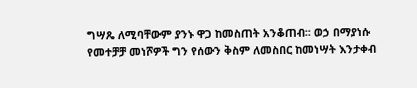ግሣጼ ለሚባቸውም ያንኑ ዋጋ ከመስጠት አንቆጠብ፡፡ ወኃ በማያነሱ የመተቻቻ መነሾዎች ግን የሰውን ቅስም ለመስበር ከመነሣት እንታቀብ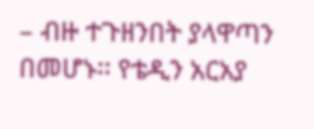– ብዙ ተጉዘንበት ያላዋጣን በመሆኑ፡፡ የቴዲን አርአያ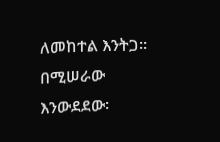ለመከተል እንትጋ፡፡ በሚሠራው እንውደደው፡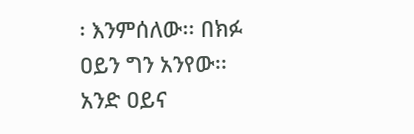፡ እንምሰለው፡፡ በክፉ ዐይን ግን አንየው፡፡ አንድ ዐይና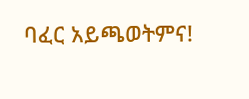ባፈር አይጫወትምና!